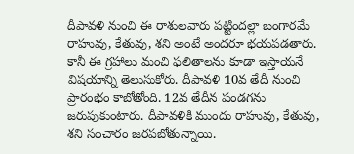దీపావళి నుంచి ఈ రాశులవారు పట్టిందల్లా బంగారమే
రాహువు, కేతువు, శని అంటే అందరూ భయపడతారు. కానీ ఈ గ్రహాలు మంచి ఫలితాలను కూడా ఇస్తాయనే విషయాన్ని తెలుసుకోరు. దీపావళి 10వ తేదీ నుంచి ప్రారంభం కాబోతోంది. 12వ తేదీన పండగను జరుపుకుంటారు. దీపావళికి ముందు రాహువు, కేతువు, శని సంచారం జరపబోతున్నాయి.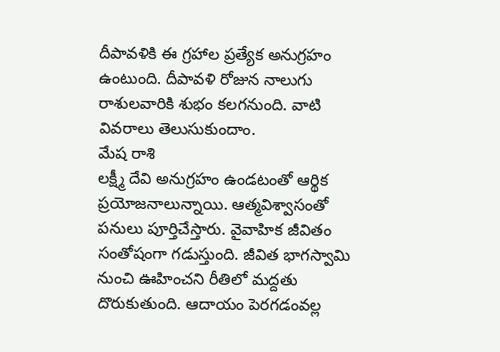దీపావళికి ఈ గ్రహాల ప్రత్యేక అనుగ్రహం ఉంటుంది. దీపావళి రోజున నాలుగు రాశులవారికి శుభం కలగనుంది. వాటి వివరాలు తెలుసుకుందాం.
మేష రాశి
లక్ష్మీ దేవి అనుగ్రహం ఉండటంతో ఆర్థిక ప్రయోజనాలున్నాయి. ఆత్మవిశ్వాసంతో పనులు పూర్తిచేస్తారు. వైవాహిక జీవితం సంతోషంగా గడుస్తుంది. జీవిత భాగస్వామి నుంచి ఊహించని రీతిలో మద్దతు దొరుకుతుంది. ఆదాయం పెరగడంవల్ల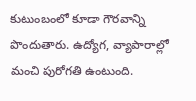కుటుంబంలో కూడా గౌరవాన్ని పొందుతారు. ఉద్యోగ, వ్యాపారాల్లో మంచి పురోగతి ఉంటుంది.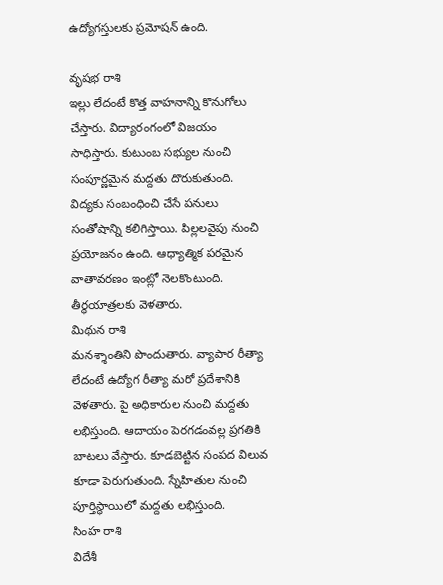ఉద్యోగస్తులకు ప్రమోషన్ ఉంది.

వృషభ రాశి
ఇల్లు లేదంటే కొత్త వాహనాన్ని కొనుగోలు చేస్తారు. విద్యారంగంలో విజయం సాధిస్తారు. కుటుంబ సభ్యుల నుంచి సంపూర్ణమైన మద్దతు దొరుకుతుంది. విద్యకు సంబంధించి చేసే పనులు సంతోషాన్ని కలిగిస్తాయి. పిల్లలవైపు నుంచి ప్రయోజనం ఉంది. ఆధ్యాత్మిక పరమైన వాతావరణం ఇంట్లో నెలకొంటుంది. తీర్థయాత్రలకు వెళతారు.
మిథున రాశి
మనశ్శాంతిని పొందుతారు. వ్యాపార రీత్యా లేదంటే ఉద్యోగ రీత్యా మరో ప్రదేశానికి వెళతారు. పై అధికారుల నుంచి మద్దతు లభిస్తుంది. ఆదాయం పెరగడంవల్ల ప్రగతికి బాటలు వేస్తారు. కూడబెట్టిన సంపద విలువ కూడా పెరుగుతుంది. స్నేహితుల నుంచి పూర్తిస్థాయిలో మద్దతు లభిస్తుంది.
సింహ రాశి
విదేశీ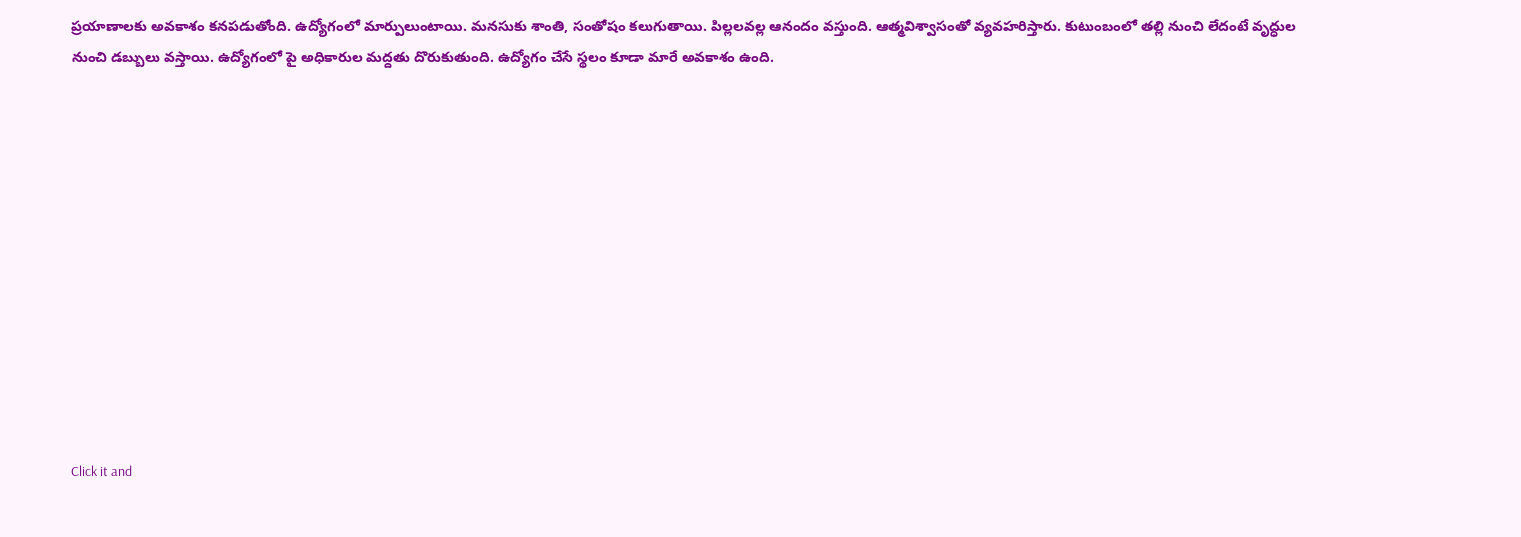ప్రయాణాలకు అవకాశం కనపడుతోంది. ఉద్యోగంలో మార్పులుంటాయి. మనసుకు శాంతి, సంతోషం కలుగుతాయి. పిల్లలవల్ల ఆనందం వస్తుంది. ఆత్మవిశ్వాసంతో వ్యవహరిస్తారు. కుటుంబంలో తల్లి నుంచి లేదంటే వృద్ధుల నుంచి డబ్బులు వస్తాయి. ఉద్యోగంలో పై అధికారుల మద్దతు దొరుకుతుంది. ఉద్యోగం చేసే స్థలం కూడా మారే అవకాశం ఉంది.












Click it and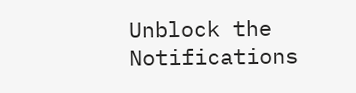Unblock the Notifications